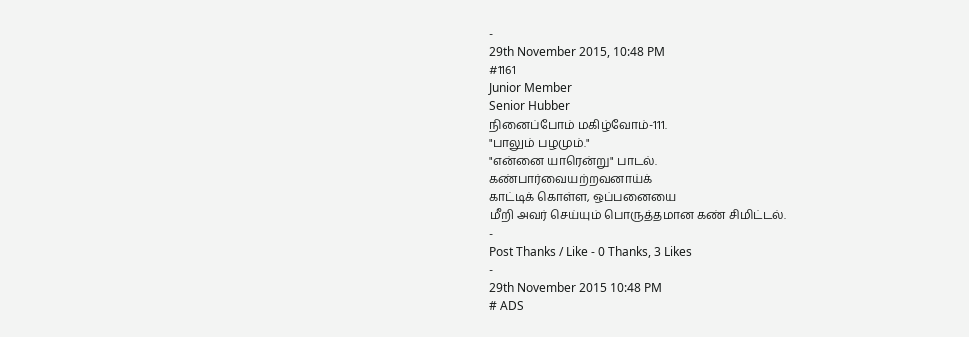-
29th November 2015, 10:48 PM
#1161
Junior Member
Senior Hubber
நினைப்போம் மகிழ்வோம்-111.
"பாலும் பழமும்."
"என்னை யாரென்று" பாடல்.
கண்பார்வையற்றவனாய்க்
காட்டிக் கொள்ள, ஒப்பனையை
மீறி அவர் செய்யும் பொருத்தமான கண் சிமிட்டல்.
-
Post Thanks / Like - 0 Thanks, 3 Likes
-
29th November 2015 10:48 PM
# ADS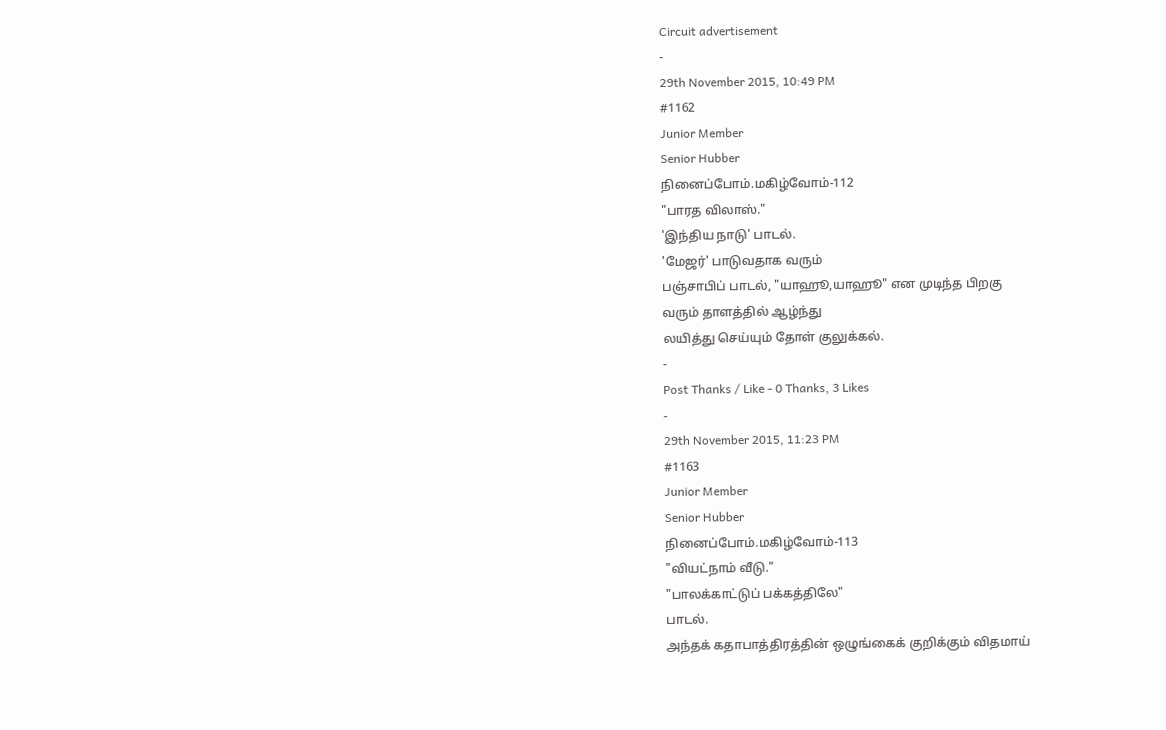Circuit advertisement
-
29th November 2015, 10:49 PM
#1162
Junior Member
Senior Hubber
நினைப்போம்.மகிழ்வோம்-112
"பாரத விலாஸ்."
'இந்திய நாடு' பாடல்.
'மேஜர்' பாடுவதாக வரும்
பஞ்சாபிப் பாடல், "யாஹூ,யாஹூ" என முடிந்த பிறகு
வரும் தாளத்தில் ஆழ்ந்து
லயித்து செய்யும் தோள் குலுக்கல்.
-
Post Thanks / Like - 0 Thanks, 3 Likes
-
29th November 2015, 11:23 PM
#1163
Junior Member
Senior Hubber
நினைப்போம்.மகிழ்வோம்-113
"வியட்நாம் வீடு."
"பாலக்காட்டுப் பக்கத்திலே"
பாடல்.
அந்தக் கதாபாத்திரத்தின் ஒழுங்கைக் குறிக்கும் விதமாய்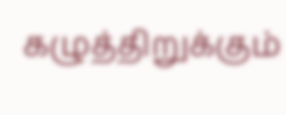கழுத்திறுக்கும்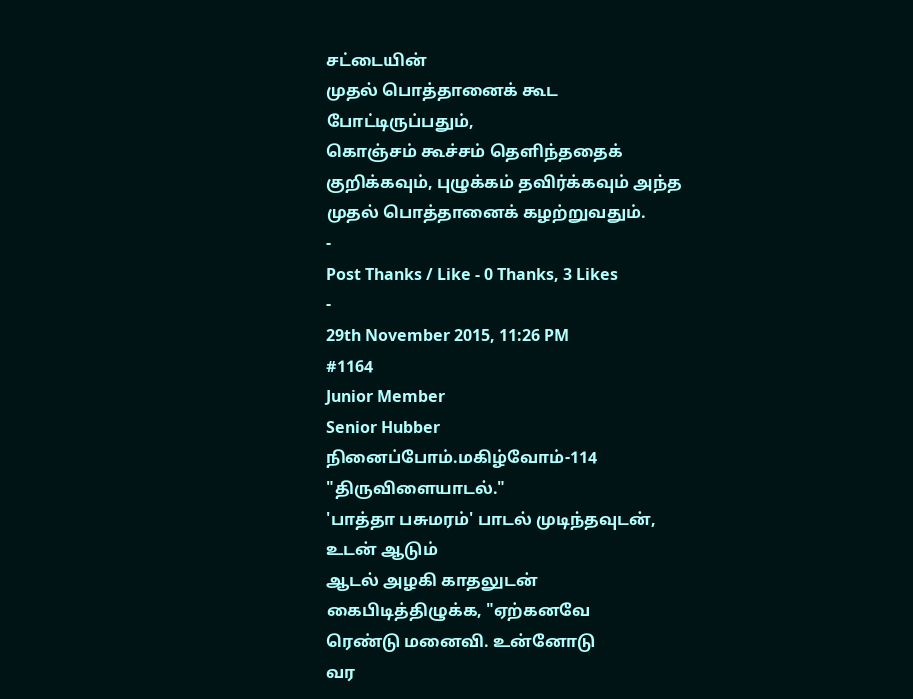சட்டையின்
முதல் பொத்தானைக் கூட
போட்டிருப்பதும்,
கொஞ்சம் கூச்சம் தெளிந்ததைக் குறிக்கவும், புழுக்கம் தவிர்க்கவும் அந்த முதல் பொத்தானைக் கழற்றுவதும்.
-
Post Thanks / Like - 0 Thanks, 3 Likes
-
29th November 2015, 11:26 PM
#1164
Junior Member
Senior Hubber
நினைப்போம்.மகிழ்வோம்-114
"திருவிளையாடல்."
'பாத்தா பசுமரம்' பாடல் முடிந்தவுடன், உடன் ஆடும்
ஆடல் அழகி காதலுடன் கைபிடித்திழுக்க, "ஏற்கனவே
ரெண்டு மனைவி. உன்னோடு
வர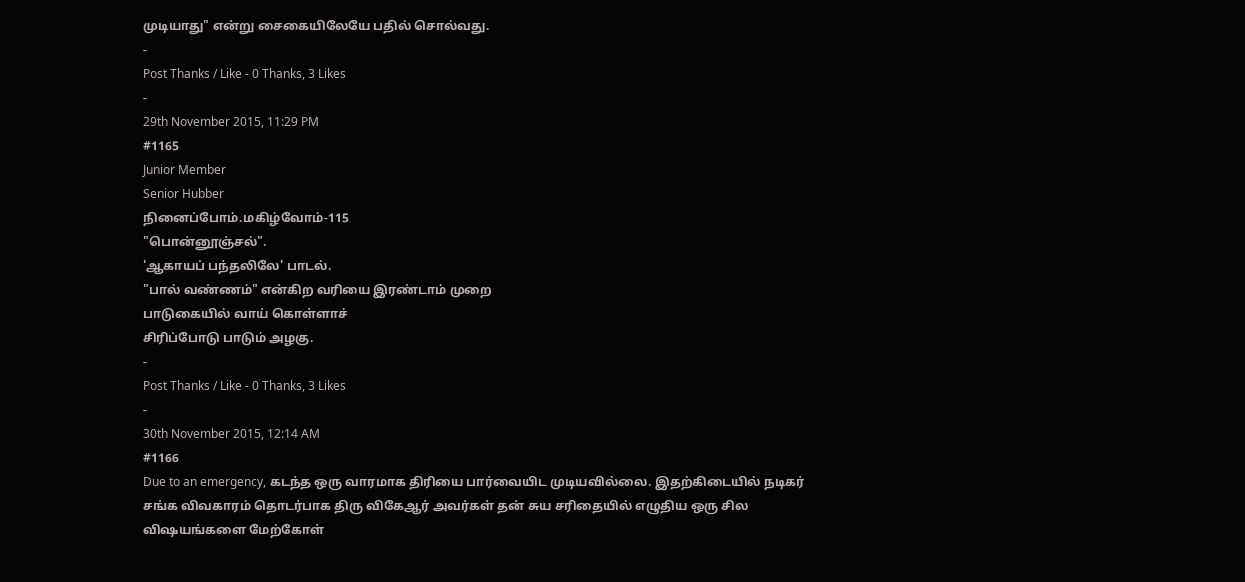முடியாது" என்று சைகையிலேயே பதில் சொல்வது.
-
Post Thanks / Like - 0 Thanks, 3 Likes
-
29th November 2015, 11:29 PM
#1165
Junior Member
Senior Hubber
நினைப்போம்.மகிழ்வோம்-115
"பொன்னூஞ்சல்".
'ஆகாயப் பந்தலிலே' பாடல்.
"பால் வண்ணம்" என்கிற வரியை இரண்டாம் முறை
பாடுகையில் வாய் கொள்ளாச்
சிரிப்போடு பாடும் அழகு.
-
Post Thanks / Like - 0 Thanks, 3 Likes
-
30th November 2015, 12:14 AM
#1166
Due to an emergency, கடந்த ஒரு வாரமாக திரியை பார்வையிட முடியவில்லை. இதற்கிடையில் நடிகர் சங்க விவகாரம் தொடர்பாக திரு விகேஆர் அவர்கள் தன் சுய சரிதையில் எழுதிய ஒரு சில விஷயங்களை மேற்கோள்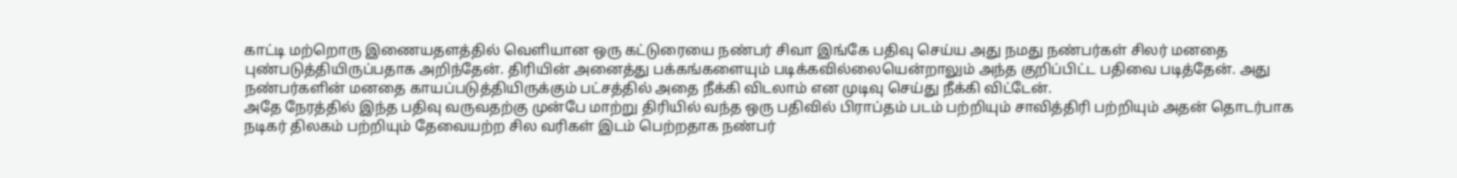காட்டி மற்றொரு இணையதளத்தில் வெளியான ஒரு கட்டுரையை நண்பர் சிவா இங்கே பதிவு செய்ய அது நமது நண்பர்கள் சிலர் மனதை புண்படுத்தியிருப்பதாக அறிந்தேன். திரியின் அனைத்து பக்கங்களையும் படிக்கவில்லையென்றாலும் அந்த குறிப்பிட்ட பதிவை படித்தேன். அது நண்பர்களின் மனதை காயப்படுத்தியிருக்கும் பட்சத்தில் அதை நீக்கி விடலாம் என முடிவு செய்து நீக்கி விட்டேன்.
அதே நேரத்தில் இந்த பதிவு வருவதற்கு முன்பே மாற்று திரியில் வந்த ஒரு பதிவில் பிராப்தம் படம் பற்றியும் சாவித்திரி பற்றியும் அதன் தொடர்பாக நடிகர் திலகம் பற்றியும் தேவையற்ற சில வரிகள் இடம் பெற்றதாக நண்பர்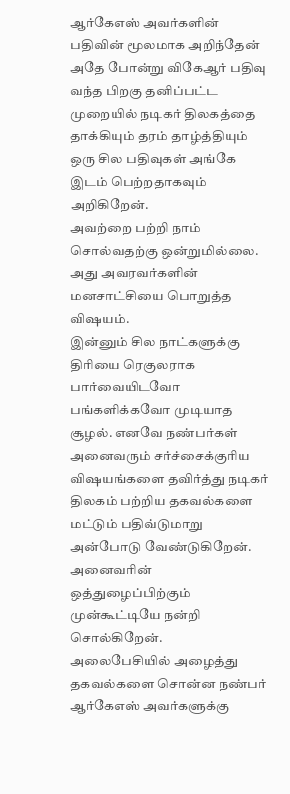ஆர்கேஎஸ் அவர்களின் பதிவின் மூலமாக அறிந்தேன் அதே போன்று விகேஆர் பதிவு வந்த பிறகு தனிப்பட்ட முறையில் நடிகர் திலகத்தை தாக்கியும் தரம் தாழ்த்தியும் ஒரு சில பதிவுகள் அங்கே இடம் பெற்றதாகவும் அறிகிறேன்.
அவற்றை பற்றி நாம் சொல்வதற்கு ஒன்றுமில்லை. அது அவரவர்களின் மனசாட்சியை பொறுத்த விஷயம்.
இன்னும் சில நாட்களுக்கு திரியை ரெகுலராக பார்வையிடவோ பங்களிக்கவோ முடியாத சூழல். எனவே நண்பர்கள் அனைவரும் சர்ச்சைக்குரிய விஷயங்களை தவிர்த்து நடிகர் திலகம் பற்றிய தகவல்களை மட்டும் பதிவ்டுமாறு அன்போடு வேண்டுகிறேன்.
அனைவரின் ஒத்துழைப்பிற்கும் முன்கூட்டியே நன்றி சொல்கிறேன்.
அலைபேசியில் அழைத்து தகவல்களை சொன்ன நண்பர் ஆர்கேஎஸ் அவர்களுக்கு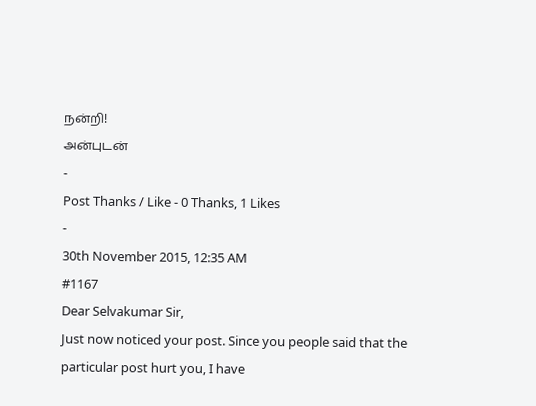நன்றி!
அன்புடன்
-
Post Thanks / Like - 0 Thanks, 1 Likes
-
30th November 2015, 12:35 AM
#1167
Dear Selvakumar Sir,
Just now noticed your post. Since you people said that the particular post hurt you, I have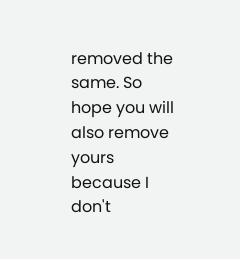removed the same. So hope you will also remove yours because I don't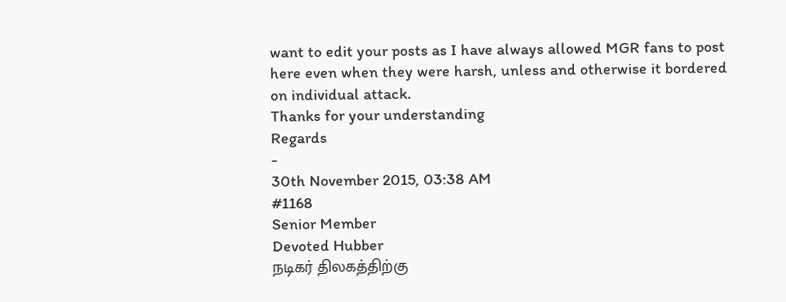want to edit your posts as I have always allowed MGR fans to post here even when they were harsh, unless and otherwise it bordered on individual attack.
Thanks for your understanding
Regards
-
30th November 2015, 03:38 AM
#1168
Senior Member
Devoted Hubber
நடிகர் திலகத்திற்கு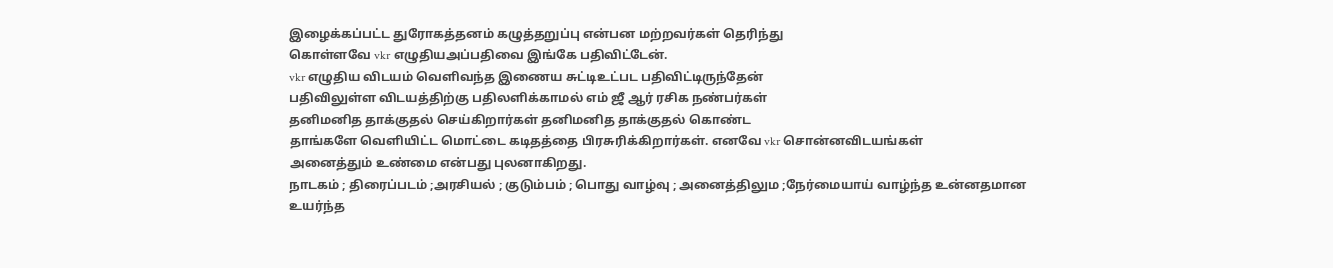இழைக்கப்பட்ட துரோகத்தனம் கழுத்தறுப்பு என்பன மற்றவர்கள் தெரிந்து
கொள்ளவே vkr எழுதியஅப்பதிவை இங்கே பதிவிட்டேன்.
vkr எழுதிய விடயம் வெளிவந்த இணைய சுட்டிஉட்பட பதிவிட்டிருந்தேன்
பதிவிலுள்ள விடயத்திற்கு பதிலளிக்காமல் எம் ஜீ ஆர் ரசிக நண்பர்கள்
தனிமனித தாக்குதல் செய்கிறார்கள் தனிமனித தாக்குதல் கொண்ட
தாங்களே வெளியிட்ட மொட்டை கடிதத்தை பிரசுரிக்கிறார்கள். எனவே vkr சொன்னவிடயங்கள்
அனைத்தும் உண்மை என்பது புலனாகிறது.
நாடகம் ; திரைப்படம் ;அரசியல் ; குடும்பம் ; பொது வாழ்வு ; அனைத்திலும ;நேர்மையாய் வாழ்ந்த உன்னதமான
உயர்ந்த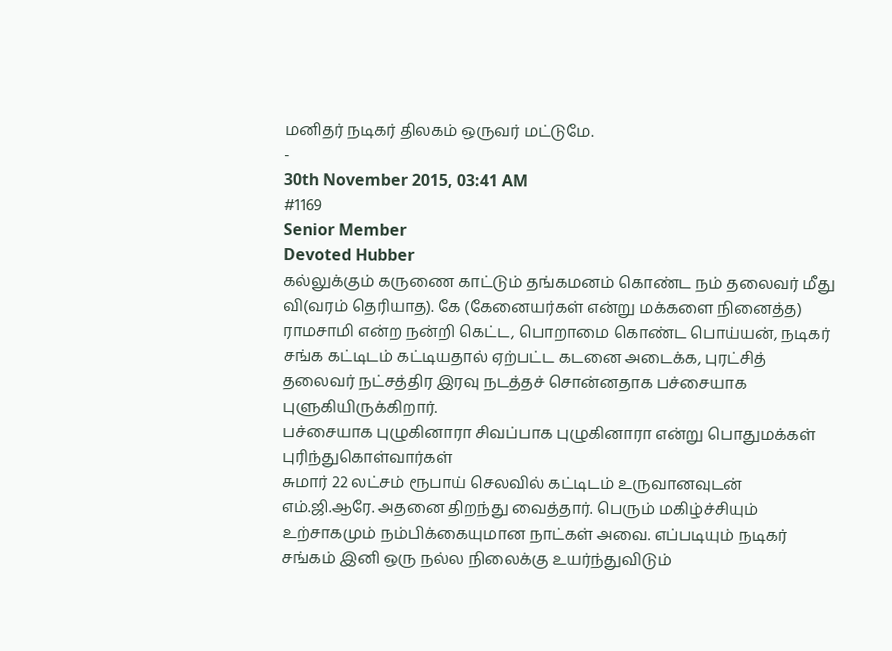மனிதர் நடிகர் திலகம் ஒருவர் மட்டுமே.
-
30th November 2015, 03:41 AM
#1169
Senior Member
Devoted Hubber
கல்லுக்கும் கருணை காட்டும் தங்கமனம் கொண்ட நம் தலைவர் மீது வி(வரம் தெரியாத). கே (கேனையர்கள் என்று மக்களை நினைத்த) ராமசாமி என்ற நன்றி கெட்ட, பொறாமை கொண்ட பொய்யன், நடிகர் சங்க கட்டிடம் கட்டியதால் ஏற்பட்ட கடனை அடைக்க, புரட்சித் தலைவர் நட்சத்திர இரவு நடத்தச் சொன்னதாக பச்சையாக புளுகியிருக்கிறார்.
பச்சையாக புழுகினாரா சிவப்பாக புழுகினாரா என்று பொதுமக்கள் புரிந்துகொள்வார்கள்
சுமார் 22 லட்சம் ரூபாய் செலவில் கட்டிடம் உருவானவுடன் எம்.ஜி.ஆரே. அதனை திறந்து வைத்தார். பெரும் மகிழ்ச்சியும் உற்சாகமும் நம்பிக்கையுமான நாட்கள் அவை. எப்படியும் நடிகர் சங்கம் இனி ஒரு நல்ல நிலைக்கு உயர்ந்துவிடும்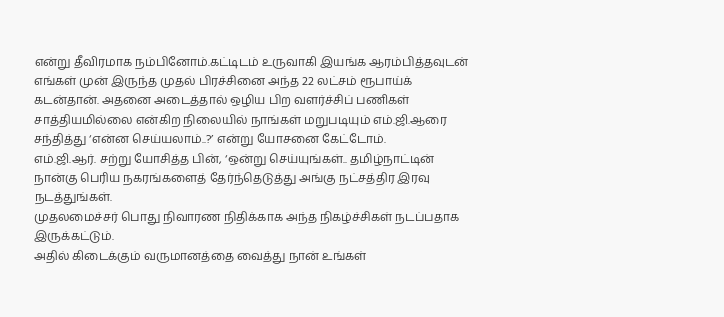என்று தீவிரமாக நம்பினோம்.கட்டிடம் உருவாகி இயங்க ஆரம்பித்தவுடன் எங்கள் முன் இருந்த முதல் பிரச்சினை அந்த 22 லட்சம் ரூபாய்க் கடன்தான். அதனை அடைத்தால் ஒழிய பிற வளர்ச்சிப் பணிகள் சாத்தியமில்லை என்கிற நிலையில் நாங்கள் மறுபடியும் எம்.ஜி.ஆரை சந்தித்து ‘என்ன செய்யலாம்..?’ என்று யோசனை கேட்டோம்.
எம்.ஜி.ஆர். சற்று யோசித்த பின், ‘ஒன்று செய்யுங்கள்.. தமிழ்நாட்டின் நான்கு பெரிய நகரங்களைத் தேர்ந்தெடுத்து அங்கு நட்சத்திர இரவு நடத்துங்கள்.
முதலமைச்சர் பொது நிவாரண நிதிக்காக அந்த நிகழ்ச்சிகள் நடப்பதாக இருக்கட்டும்.
அதில் கிடைக்கும் வருமானத்தை வைத்து நான் உங்கள்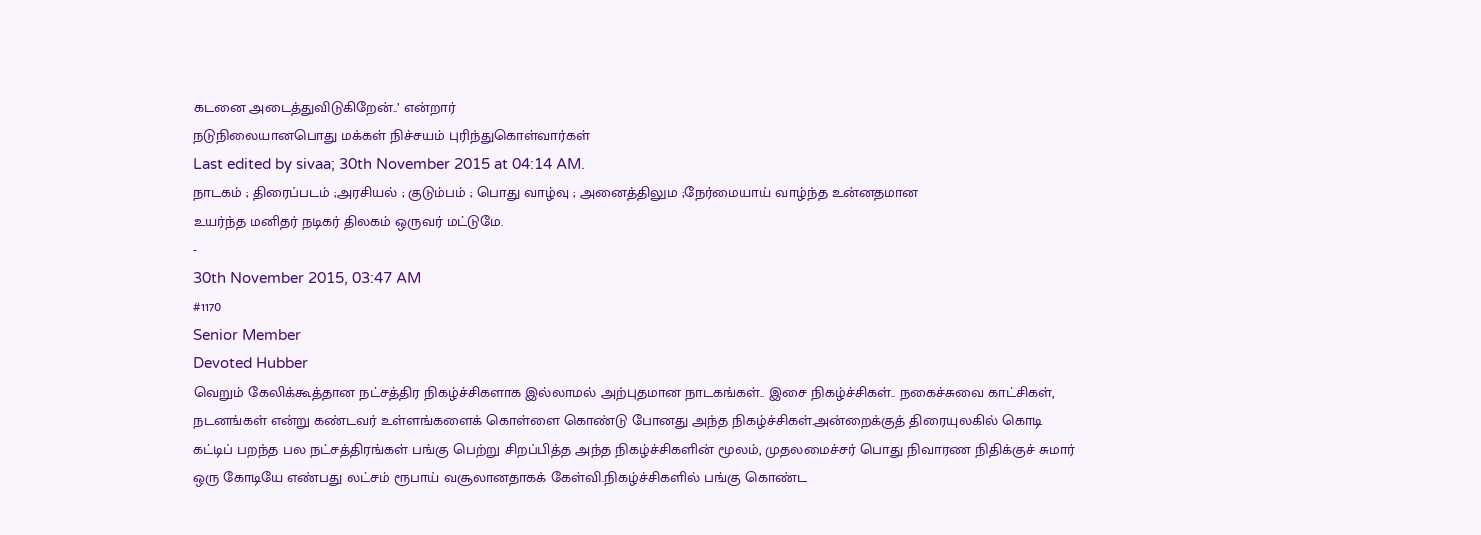கடனை அடைத்துவிடுகிறேன்..’ என்றார்
நடுநிலையானபொது மக்கள் நிச்சயம் புரிந்துகொள்வார்கள்
Last edited by sivaa; 30th November 2015 at 04:14 AM.
நாடகம் ; திரைப்படம் ;அரசியல் ; குடும்பம் ; பொது வாழ்வு ; அனைத்திலும ;நேர்மையாய் வாழ்ந்த உன்னதமான
உயர்ந்த மனிதர் நடிகர் திலகம் ஒருவர் மட்டுமே.
-
30th November 2015, 03:47 AM
#1170
Senior Member
Devoted Hubber
வெறும் கேலிக்கூத்தான நட்சத்திர நிகழ்ச்சிகளாக இல்லாமல் அற்புதமான நாடகங்கள்.. இசை நிகழ்ச்சிகள்.. நகைச்சுவை காட்சிகள், நடனங்கள் என்று கண்டவர் உள்ளங்களைக் கொள்ளை கொண்டு போனது அந்த நிகழ்ச்சிகள்.அன்றைக்குத் திரையுலகில் கொடி கட்டிப் பறந்த பல நட்சத்திரங்கள் பங்கு பெற்று சிறப்பித்த அந்த நிகழ்ச்சிகளின் மூலம், முதலமைச்சர் பொது நிவாரண நிதிக்குச் சுமார் ஒரு கோடியே எண்பது லட்சம் ரூபாய் வசூலானதாகக் கேள்வி.நிகழ்ச்சிகளில் பங்கு கொண்ட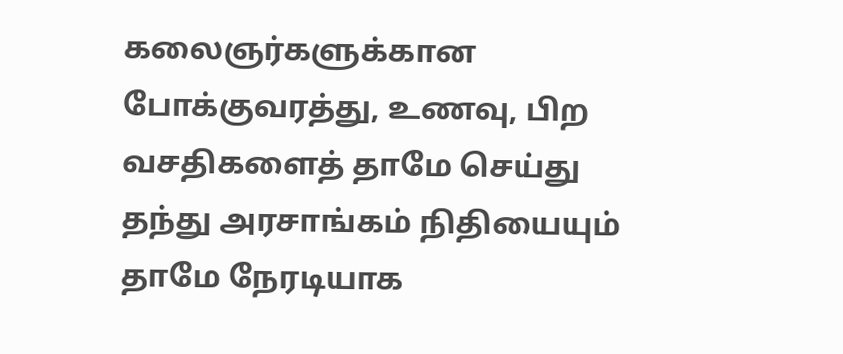கலைஞர்களுக்கான போக்குவரத்து, உணவு, பிற வசதிகளைத் தாமே செய்து தந்து அரசாங்கம் நிதியையும் தாமே நேரடியாக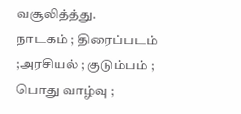வசூலித்த்து.
நாடகம் ; திரைப்படம் ;அரசியல் ; குடும்பம் ; பொது வாழ்வு ;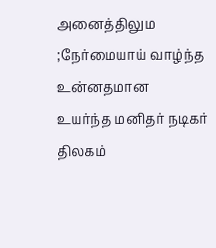அனைத்திலும ;நேர்மையாய் வாழ்ந்த உன்னதமான
உயர்ந்த மனிதர் நடிகர் திலகம்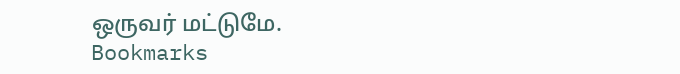ஒருவர் மட்டுமே.
Bookmarks